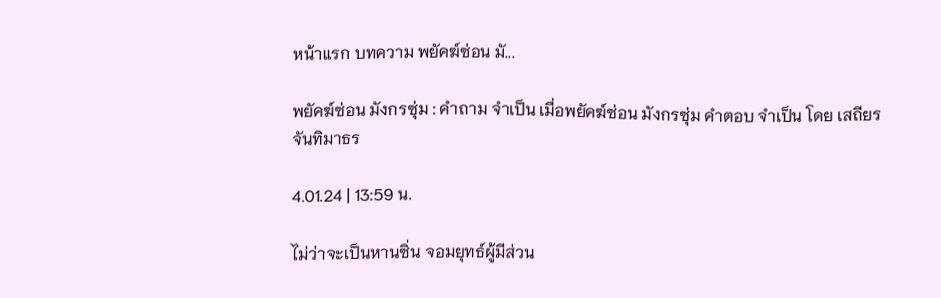หน้าแรก บทความ พยัคฆ์ซ่อน มั...

พยัคฆ์ซ่อน มังกรซุ่ม : คำถาม จำเป็น เมื่อพยัคฆ์ซ่อน มังกรซุ่ม คำตอบ จำเป็น โดย เสถียร จันทิมาธร

4.01.24 | 13:59 น.

ไม่ว่าจะเป็นหานซิ่น จอมยุทธ์ผู้มีส่วน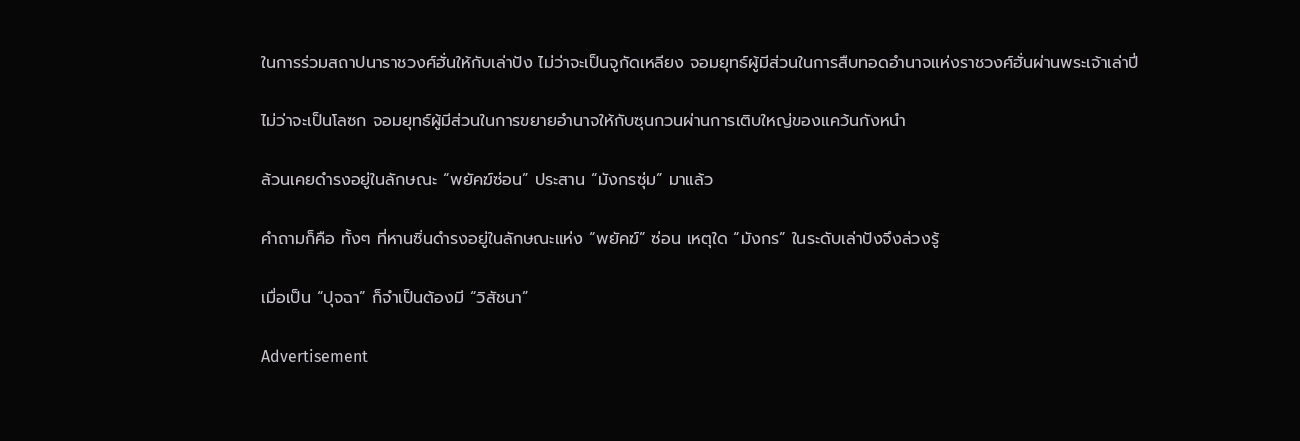ในการร่วมสถาปนาราชวงศ์ฮั่นให้กับเล่าปัง ไม่ว่าจะเป็นจูกัดเหลียง จอมยุทธ์ผู้มีส่วนในการสืบทอดอำนาจแห่งราชวงศ์ฮั่นผ่านพระเจ้าเล่าปี่

ไม่ว่าจะเป็นโลซก จอมยุทธ์ผู้มีส่วนในการขยายอำนาจให้กับซุนกวนผ่านการเติบใหญ่ของแคว้นกังหนำ

ล้วนเคยดำรงอยู่ในลักษณะ “พยัคฆ์ซ่อน” ประสาน “มังกรซุ่ม” มาแล้ว

คำถามก็คือ ทั้งๆ ที่หานซิ่นดำรงอยู่ในลักษณะแห่ง “พยัคฆ์” ซ่อน เหตุใด “มังกร” ในระดับเล่าปังจึงล่วงรู้

เมื่อเป็น “ปุจฉา” ก็จำเป็นต้องมี “วิสัชนา”

Advertisement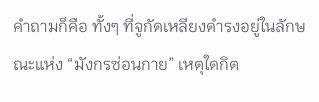คำถามก็คือ ทั้งๆ ที่จูกัดเหลียงดำรงอยู่ในลักษณะแห่ง “มังกรซ่อนกาย” เหตุใดกิต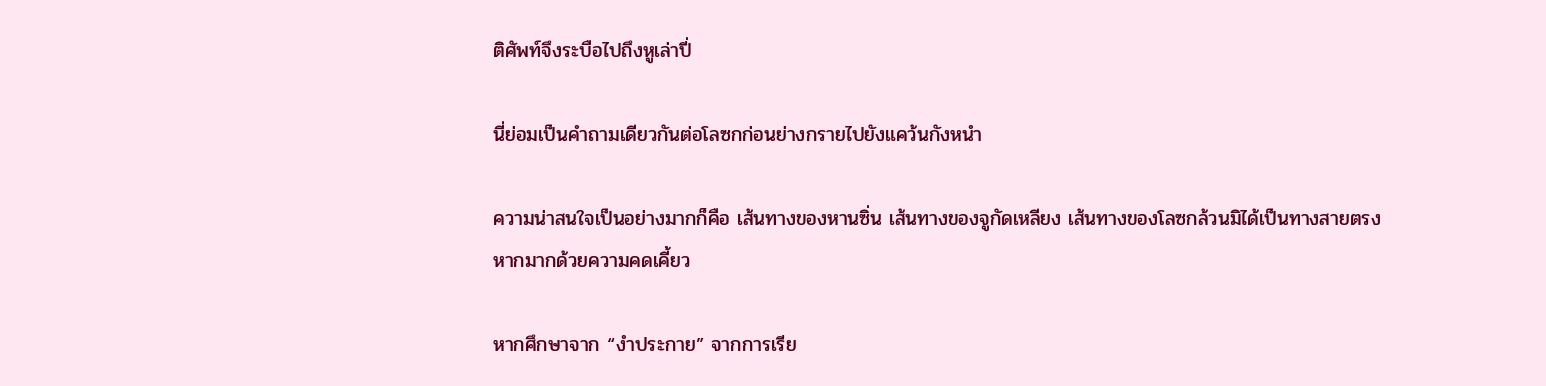ติศัพท์จึงระบือไปถึงหูเล่าปี่

นี่ย่อมเป็นคำถามเดียวกันต่อโลซกก่อนย่างกรายไปยังแคว้นกังหนำ

ความน่าสนใจเป็นอย่างมากก็คือ เส้นทางของหานซิ่น เส้นทางของจูกัดเหลียง เส้นทางของโลซกล้วนมิได้เป็นทางสายตรง หากมากด้วยความคดเคี้ยว

หากศึกษาจาก “งำประกาย” จากการเรีย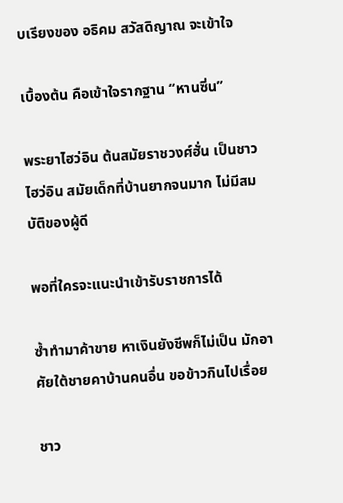บเรียงของ อธิคม สวัสดิญาณ จะเข้าใจ

เบื้องต้น คือเข้าใจรากฐาน “หานซิ่น”

พระยาไฮว่อิน ต้นสมัยราชวงศ์ฮั่น เป็นชาวไฮว่อิน สมัยเด็กที่บ้านยากจนมาก ไม่มีสมบัติของผู้ดี

พอที่ใครจะแนะนำเข้ารับราชการได้

ซ้ำทำมาค้าขาย หาเงินยังชีพก็ไม่เป็น มักอาศัยใต้ชายคาบ้านคนอื่น ขอข้าวกินไปเรื่อย

ชาว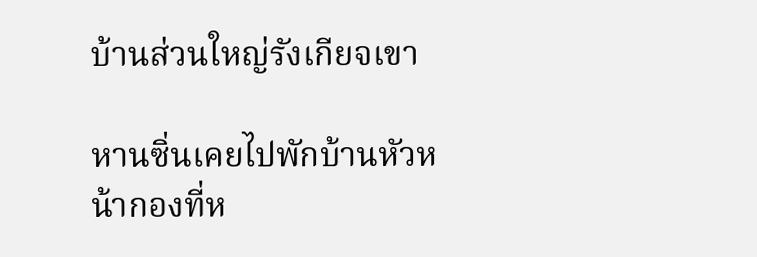บ้านส่วนใหญ่รังเกียจเขา

หานซิ่นเคยไปพักบ้านหัวหน้ากองที่ห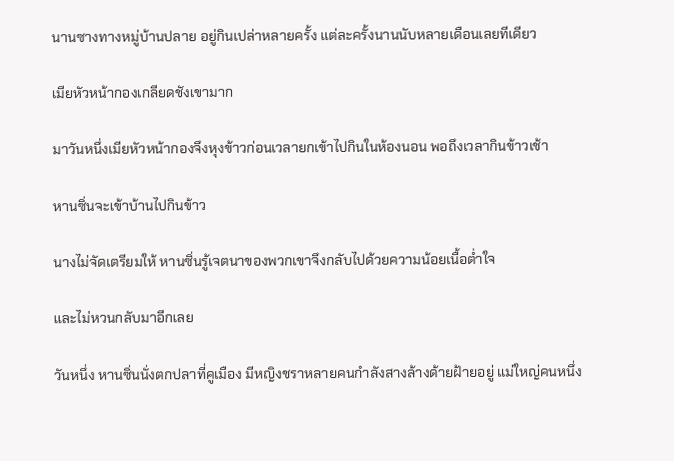นานซางทางหมู่บ้านปลาย อยู่กินเปล่าหลายครั้ง แต่ละครั้งนานนับหลายเดือนเลยทีเดียว

เมียหัวหน้ากองเกลียดชังเขามาก

มาวันหนึ่งเมียหัวหน้ากองจึงหุงข้าวก่อนเวลายกเข้าไปกินในห้องนอน พอถึงเวลากินข้าวเช้า

หานซิ่นจะเข้าบ้านไปกินข้าว

นางไม่จัดเตรียมให้ หานซิ่นรู้เจตนาของพวกเขาจึงกลับไปด้วยความน้อยเนื้อต่ำใจ

และไม่หวนกลับมาอีกเลย

วันหนึ่ง หานซิ่นนั่งตกปลาที่คูเมือง มีหญิงชราหลายคนกำลังสางล้างด้ายฝ้ายอยู่ แม่ใหญ่คนหนึ่ง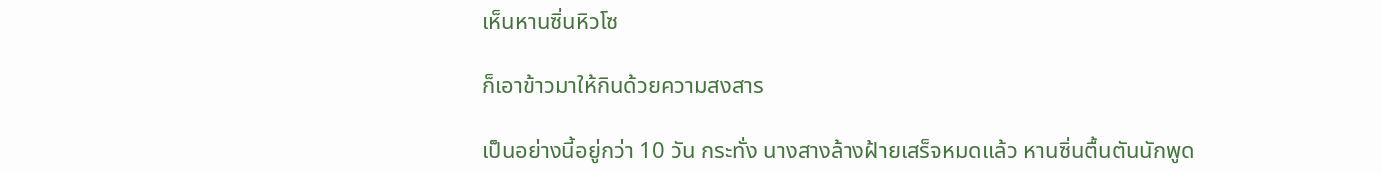เห็นหานซิ่นหิวโซ

ก็เอาข้าวมาให้กินด้วยความสงสาร

เป็นอย่างนี้อยู่กว่า 10 วัน กระทั่ง นางสางล้างฝ้ายเสร็จหมดแล้ว หานซิ่นตื้นตันนักพูด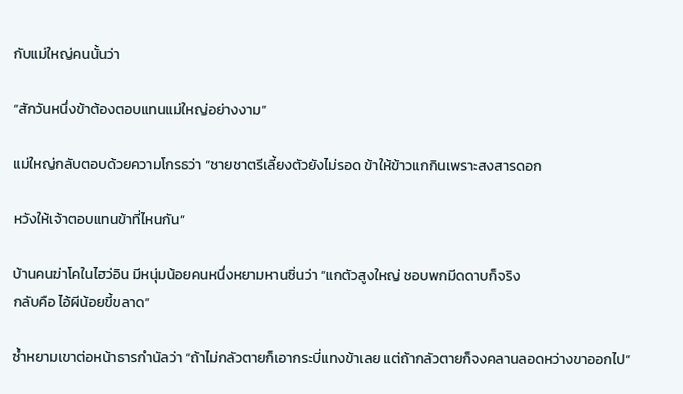กับแม่ใหญ่คนนั้นว่า

“สักวันหนึ่งข้าต้องตอบแทนแม่ใหญ่อย่างงาม”

แม่ใหญ่กลับตอบด้วยความโกรธว่า “ชายชาตรีเลี้ยงตัวยังไม่รอด ข้าให้ข้าวแกกินเพราะสงสารดอก

หวังให้เจ้าตอบแทนข้าที่ไหนกัน”

บ้านคนฆ่าโคในไฮว่อิน มีหนุ่มน้อยคนหนึ่งหยามหานซิ่นว่า “แกตัวสูงใหญ่ ชอบพกมีดดาบก็จริง
กลับคือ ไอ้ผีน้อยขี้ขลาด”

ซ้ำหยามเขาต่อหน้าธารกำนัลว่า “ถ้าไม่กลัวตายก็เอากระบี่แทงข้าเลย แต่ถ้ากลัวตายก็จงคลานลอดหว่างขาออกไป”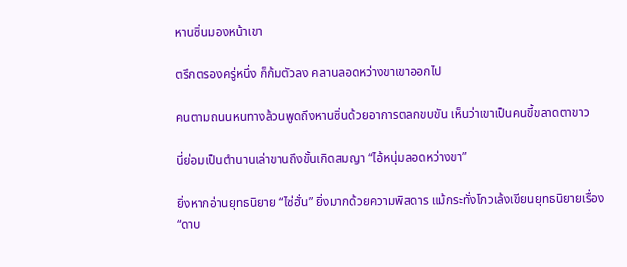หานซิ่นมองหน้าเขา

ตรึกตรองครู่หนึ่ง ก็ก้มตัวลง คลานลอดหว่างขาเขาออกไป

คนตามถนนหนทางล้วนพูดถึงหานซิ่นด้วยอาการตลกขบขัน เห็นว่าเขาเป็นคนขี้ขลาดตาขาว

นี่ย่อมเป็นตำนานเล่าขานถึงขั้นเกิดสมญา “ไอ้หนุ่มลอดหว่างขา”

ยิ่งหากอ่านยุทธนิยาย “ไซ่ฮั่น” ยิ่งมากด้วยความพิสดาร แม้กระทั่งโกวเล้งเขียนยุทธนิยายเรื่อง “ดาบ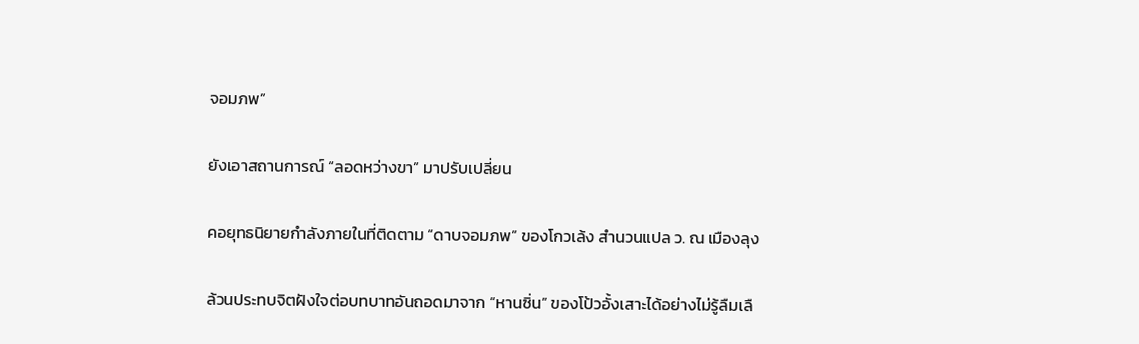จอมภพ”

ยังเอาสถานการณ์ “ลอดหว่างขา” มาปรับเปลี่ยน

คอยุทธนิยายกำลังภายในที่ติดตาม “ดาบจอมภพ” ของโกวเล้ง สำนวนแปล ว. ณ เมืองลุง

ล้วนประทบจิตฝังใจต่อบทบาทอันถอดมาจาก “หานซิ่น” ของโป้วอั้งเสาะได้อย่างไม่รู้ลืมเลื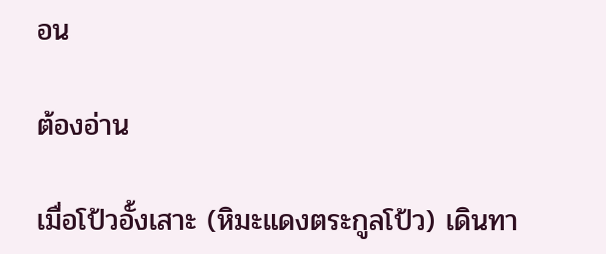อน

ต้องอ่าน

เมื่อโป้วอั้งเสาะ (หิมะแดงตระกูลโป้ว) เดินทา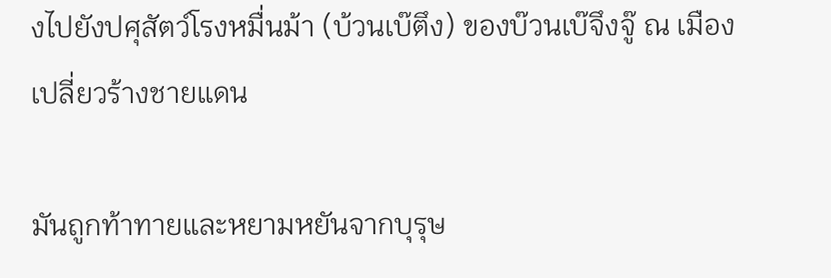งไปยังปศุสัตว์โรงหมื่นม้า (บ้วนเบ๊ตึง) ของบ๊วนเบ๊จึงจู๊ ณ เมืองเปลี่ยวร้างชายแดน

มันถูกท้าทายและหยามหยันจากบุรุษ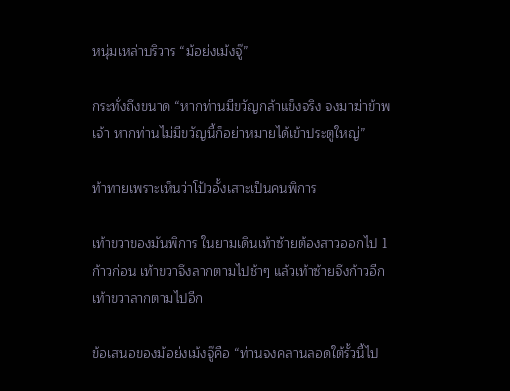หนุ่มเหล่าบริวาร “ม้อย่งเม้งจู๊”

กระทั่งถึงขนาด “หากท่านมีขวัญกล้าแข็งจริง จงมาฆ่าข้าพเจ้า หากท่านไม่มีขวัญนี้ก็อย่าหมายได้เข้าประตูใหญ่”

ท้าทายเพราะเห็นว่าโป้วอั้งเสาะเป็นคนพิการ

เท้าขวาของมันพิการ ในยามเดินเท้าซ้ายต้องสาวออกไป 1 ก้าวก่อน เท้าขวาจึงลากตามไปช้าๆ แล้วเท้าซ้ายจึงก้าวอีก เท้าขวาลากตามไปอีก

ข้อเสนอของม้อย่งเม้งจู๊คือ “ท่านจงคลานลอดใต้รั้วนี้ไป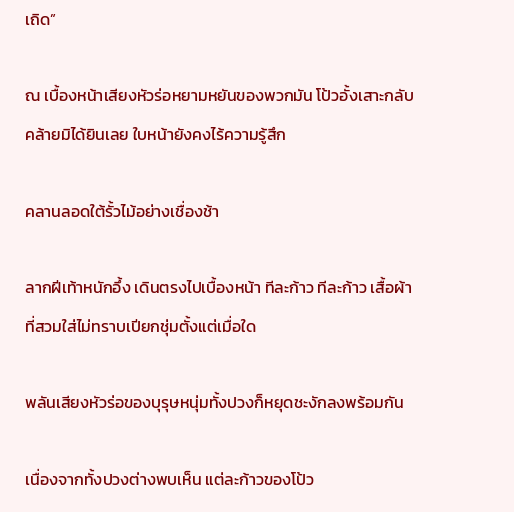เถิด”

ณ เบื้องหน้าเสียงหัวร่อหยามหยันของพวกมัน โป้วอั้งเสาะกลับคล้ายมิได้ยินเลย ใบหน้ายังคงไร้ความรู้สึก

คลานลอดใต้รั้วไม้อย่างเชื่องช้า

ลากฝีเท้าหนักอึ้ง เดินตรงไปเบื้องหน้า ทีละก้าว ทีละก้าว เสื้อผ้าที่สวมใส่ไม่ทราบเปียกชุ่มตั้งแต่เมื่อใด

พลันเสียงหัวร่อของบุรุษหนุ่มทั้งปวงก็หยุดชะงักลงพร้อมกัน

เนื่องจากทั้งปวงต่างพบเห็น แต่ละก้าวของโป้ว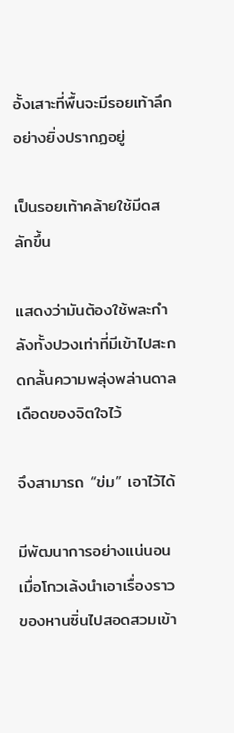อั้งเสาะที่พื้นจะมีรอยเท้าลึกอย่างยิ่งปรากฏอยู่

เป็นรอยเท้าคล้ายใช้มีดสลักขึ้น

แสดงว่ามันต้องใช้พละกำลังทั้งปวงเท่าที่มีเข้าไปสะกดกลั้นความพลุ่งพล่านดาลเดือดของจิตใจไว้

จึงสามารถ “ข่ม” เอาไว้ได้

มีพัฒนาการอย่างแน่นอนเมื่อโกวเล้งนำเอาเรื่องราวของหานซิ่นไปสอดสวมเข้า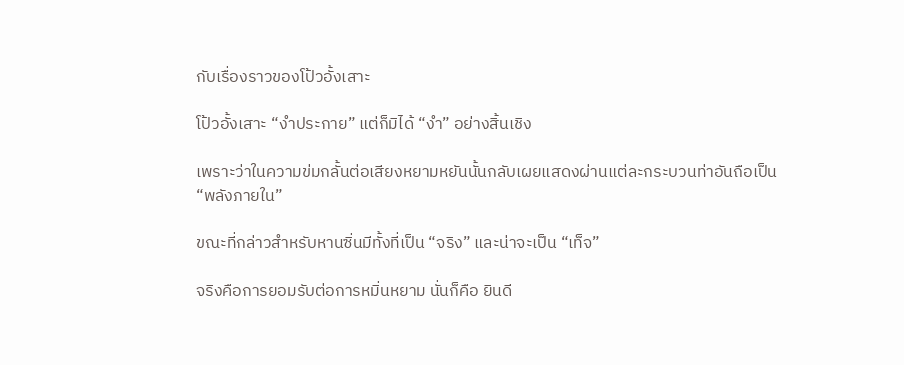กับเรื่องราวของโป้วอั้งเสาะ

โป้วอั้งเสาะ “งำประกาย” แต่ก็มิได้ “งำ” อย่างสิ้นเชิง

เพราะว่าในความข่มกลั้นต่อเสียงหยามหยันนั้นกลับเผยแสดงผ่านแต่ละกระบวนท่าอันถือเป็น “พลังภายใน”

ขณะที่กล่าวสำหรับหานซิ่นมีทั้งที่เป็น “จริง” และน่าจะเป็น “เท็จ”

จริงคือการยอมรับต่อการหมิ่นหยาม นั่นก็คือ ยินดี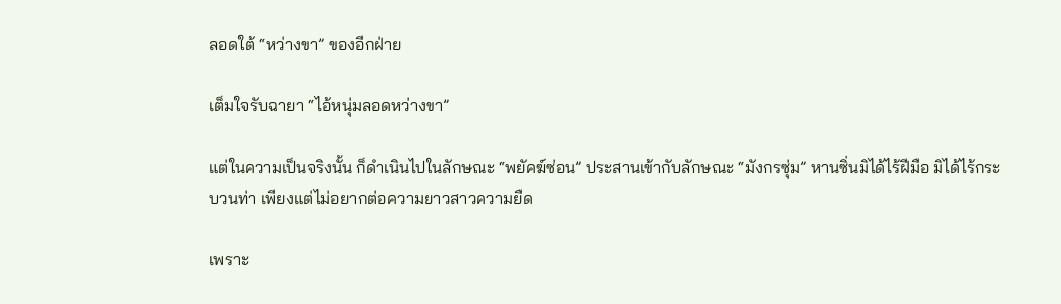ลอดใต้ “หว่างขา” ของอีกฝ่าย

เต็มใจรับฉายา “ไอ้หนุ่มลอดหว่างขา”

แต่ในความเป็นจริงนั้น ก็ดำเนินไปในลักษณะ “พยัคฆ์ซ่อน” ประสานเข้ากับลักษณะ “มังกรซุ่ม” หานซิ่นมิได้ไร้ฝีมือ มิได้ไร้กระบวนท่า เพียงแต่ไม่อยากต่อความยาวสาวความยืด

เพราะ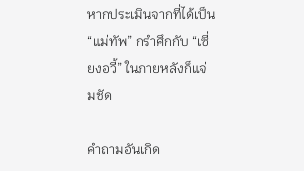หากประเมินจากที่ได้เป็น “แม่ทัพ” กรำศึกกับ “เซี่ยงอวี้” ในภายหลังก็แจ่มชัด

คําถามอันเกิด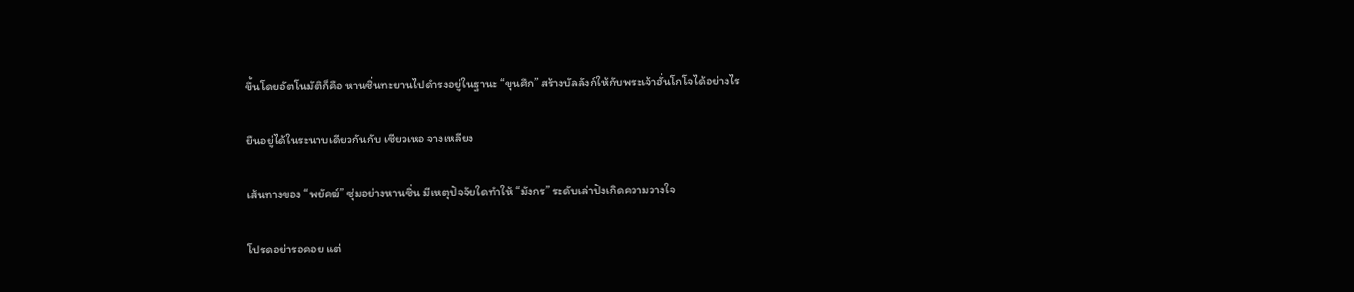ขึ้นโดยอัตโนมัติก็คือ หานซิ่นทะยานไปดำรงอยู่ในฐานะ “ขุนศึก” สร้างบัลลังก์ให้กับพระเจ้าฮั่นโกโจได้อย่างไร

ยืนอยู่ได้ในระนาบเดียวกันกับ เซียวเหอ จางเหลียง

เส้นทางของ “พยัคฆ์” ซุ่มอย่างหานซิ่น มีเหตุปัจจัยใดทำให้ “มังกร” ระดับเล่าปังเกิดความวางใจ

โปรดอย่ารอคอย แต่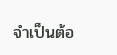จำเป็นต้อ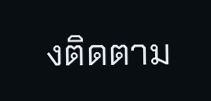งติดตาม